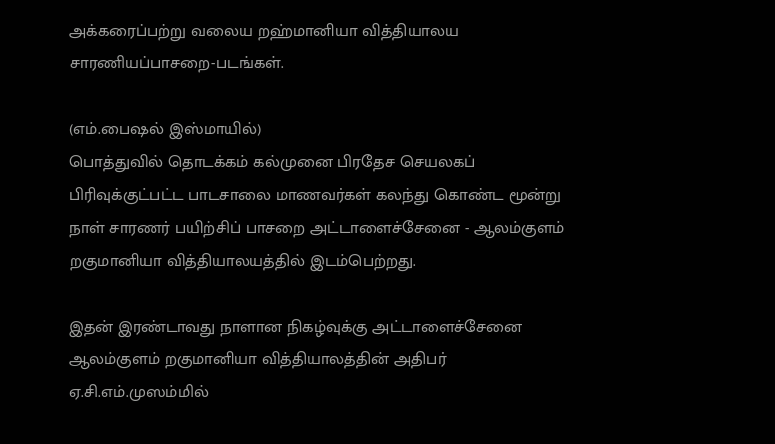அக்கரைப்பற்று வலைய றஹ்மானியா வித்தியாலய சாரணியப்பாசறை-படங்கள்.

(எம்.பைஷல் இஸ்மாயில்)
பொத்துவில் தொடக்கம் கல்முனை பிரதேச செயலகப் பிரிவுக்குட்பட்ட பாடசாலை மாணவர்கள் கலந்து கொண்ட மூன்று நாள் சாரணர் பயிற்சிப் பாசறை அட்டாளைச்சேனை - ஆலம்குளம் றகுமானியா வித்தியாலயத்தில் இடம்பெற்றது.

இதன் இரண்டாவது நாளான நிகழ்வுக்கு அட்டாளைச்சேனை ஆலம்குளம் றகுமானியா வித்தியாலத்தின் அதிபர் ஏ.சி.எம்.முஸம்மில்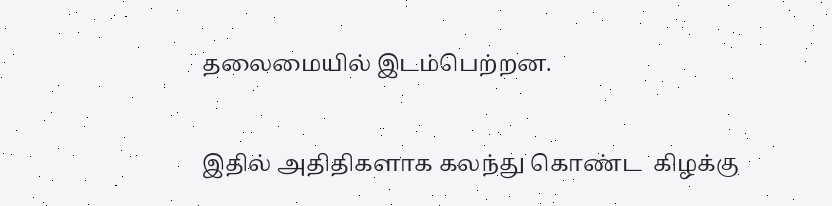தலைமையில் இடம்பெற்றன.

இதில் அதிதிகளாக கலந்து கொண்ட  கிழக்கு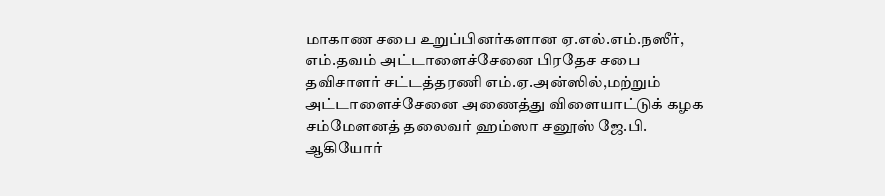மாகாண சபை உறுப்பினர்களான ஏ.எல்.எம்.நஸீர், எம்.தவம் அட்டாளைச்சேனை பிரதேச சபை தவிசாளர் சட்டத்தரணி எம்.ஏ.அன்ஸில்,மற்றும் அட்டாளைச்சேனை அணைத்து விளையாட்டுக் கழக சம்மேளனத் தலைவர் ஹம்ஸா சனூஸ் ஜே.பி. ஆகியோர்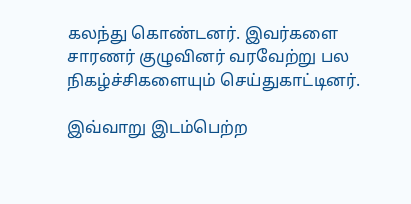கலந்து கொண்டனர். இவர்களை சாரணர் குழுவினர் வரவேற்று பல நிகழ்ச்சிகளையும் செய்துகாட்டினர்.

இவ்வாறு இடம்பெற்ற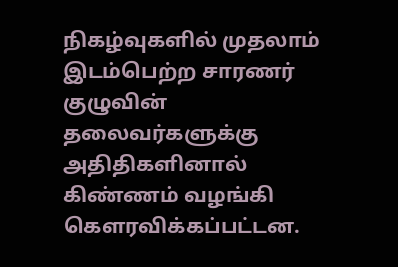நிகழ்வுகளில் முதலாம் இடம்பெற்ற சாரணர் குழுவின் தலைவர்களுக்கு அதிதிகளினால் கிண்ணம் வழங்கி கௌரவிக்கப்பட்டன.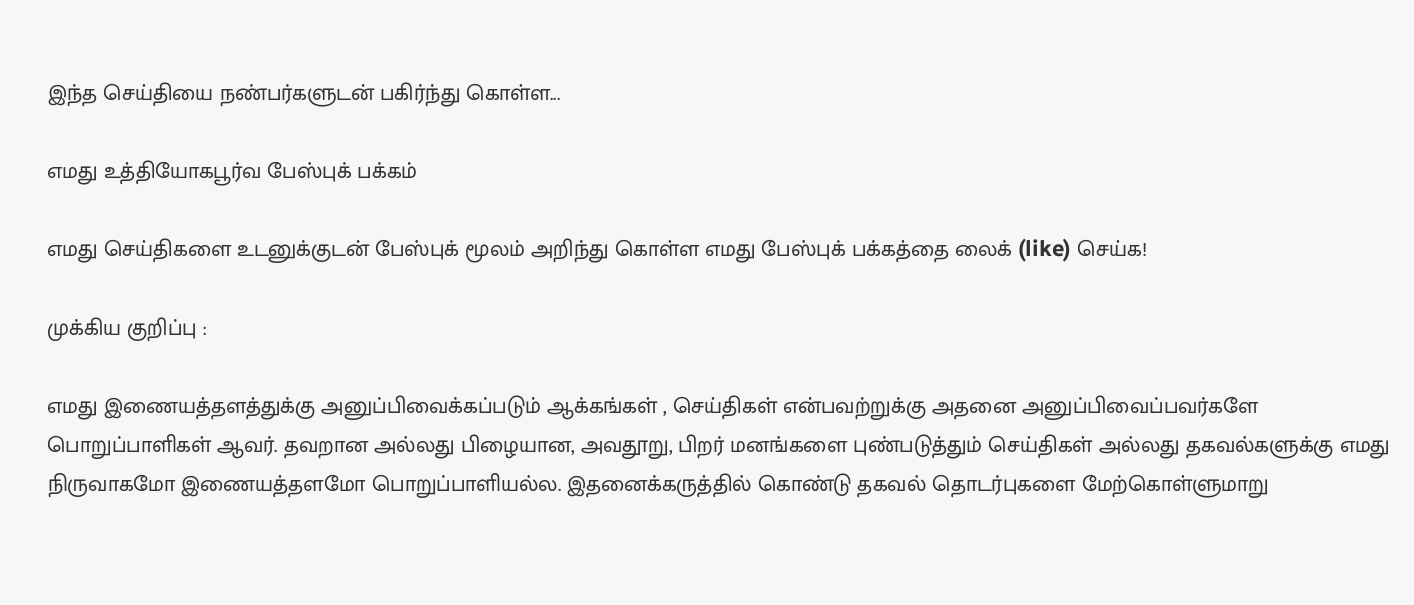இந்த செய்தியை நண்பர்களுடன் பகிர்ந்து கொள்ள...

எமது உத்தியோகபூர்வ பேஸ்புக் பக்கம்

எமது செய்திகளை உடனுக்குடன் பேஸ்புக் மூலம் அறிந்து கொள்ள எமது பேஸ்புக் பக்கத்தை லைக் (like) செய்க!

முக்கிய குறிப்பு :

எமது இணையத்தளத்துக்கு அனுப்பிவைக்கப்படும் ஆக்கங்கள் , செய்திகள் என்பவற்றுக்கு அதனை அனுப்பிவைப்பவர்களே பொறுப்பாளிகள் ஆவர். தவறான அல்லது பிழையான, அவதூறு, பிறர் மனங்களை புண்படுத்தும் செய்திகள் அல்லது தகவல்களுக்கு எமது நிருவாகமோ இணையத்தளமோ பொறுப்பாளியல்ல. இதனைக்கருத்தில் கொண்டு தகவல் தொடர்புகளை மேற்கொள்ளுமாறு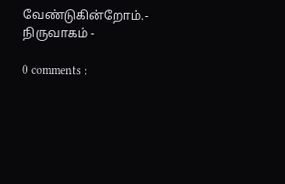வேண்டுகின்றோம்.- நிருவாகம் -

0 comments :